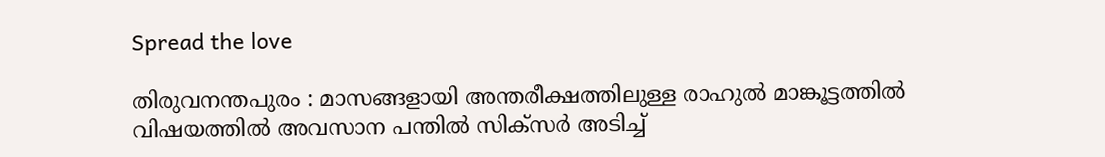Spread the love

തിരുവനന്തപുരം : മാസങ്ങളായി അന്തരീക്ഷത്തിലുള്ള രാഹുൽ മാങ്കൂട്ടത്തിൽ വിഷയത്തിൽ അവസാന പന്തിൽ സിക്സർ അടിച്ച്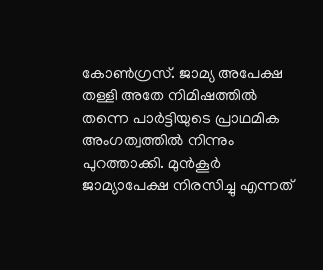കോൺഗ്രസ്. ജാമ്യ അപേക്ഷ തള്ളി അതേ നിമിഷത്തിൽ തന്നെ പാർട്ടിയുടെ പ്രാഥമിക അംഗത്വത്തിൽ നിന്നും പുറത്താക്കി. മുൻകൂർ ജാമ്യാപേക്ഷ നിരസിച്ചു എന്നത്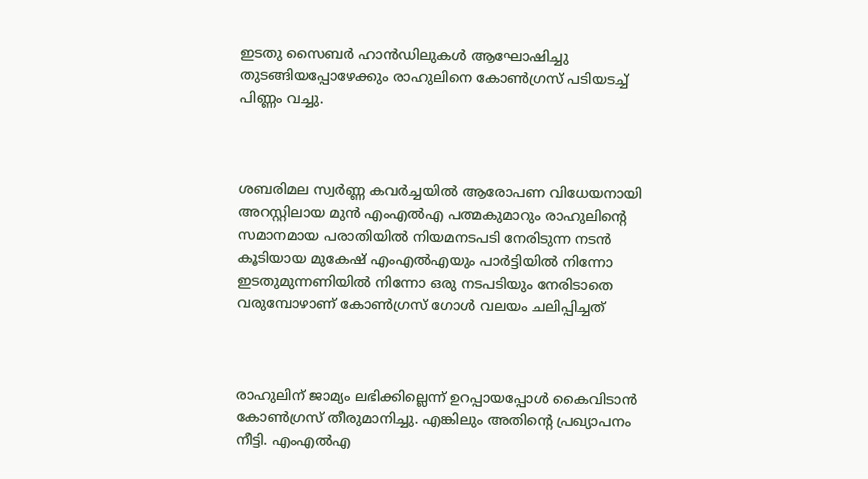ഇടതു സൈബർ ഹാൻഡിലുകൾ ആഘോഷിച്ചു തുടങ്ങിയപ്പോഴേക്കും രാഹുലിനെ കോൺഗ്രസ് പടിയടച്ച് പിണ്ണം വച്ചു.



ശബരിമല സ്വർണ്ണ കവർച്ചയിൽ ആരോപണ വിധേയനായി അറസ്റ്റിലായ മുൻ എംഎൽഎ പത്മകുമാറും രാഹുലിന്റെ സമാനമായ പരാതിയിൽ നിയമനടപടി നേരിടുന്ന നടൻ കൂടിയായ മുകേഷ് എംഎൽഎയും പാർട്ടിയിൽ നിന്നോ ഇടതുമുന്നണിയിൽ നിന്നോ ഒരു നടപടിയും നേരിടാതെ വരുമ്പോഴാണ് കോൺഗ്രസ് ഗോൾ വലയം ചലിപ്പിച്ചത്



രാഹുലിന് ജാമ്യം ലഭിക്കില്ലെന്ന് ഉറപ്പായപ്പോൾ കൈവിടാൻ കോൺഗ്രസ് തീരുമാനിച്ചു. എങ്കിലും അതിന്റെ പ്രഖ്യാപനം നീട്ടി. എംഎൽഎ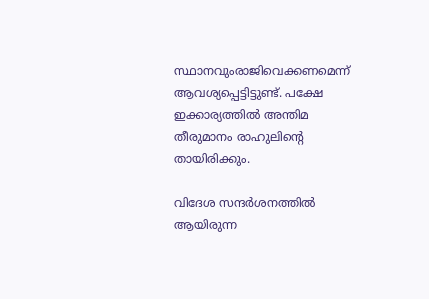സ്ഥാനവുംരാജിവെക്കണമെന്ന് ആവശ്യപ്പെട്ടിട്ടുണ്ട്. പക്ഷേ ഇക്കാര്യത്തിൽ അന്തിമ തീരുമാനം രാഹുലിന്റെ തായിരിക്കും.

വിദേശ സന്ദർശനത്തിൽ ആയിരുന്ന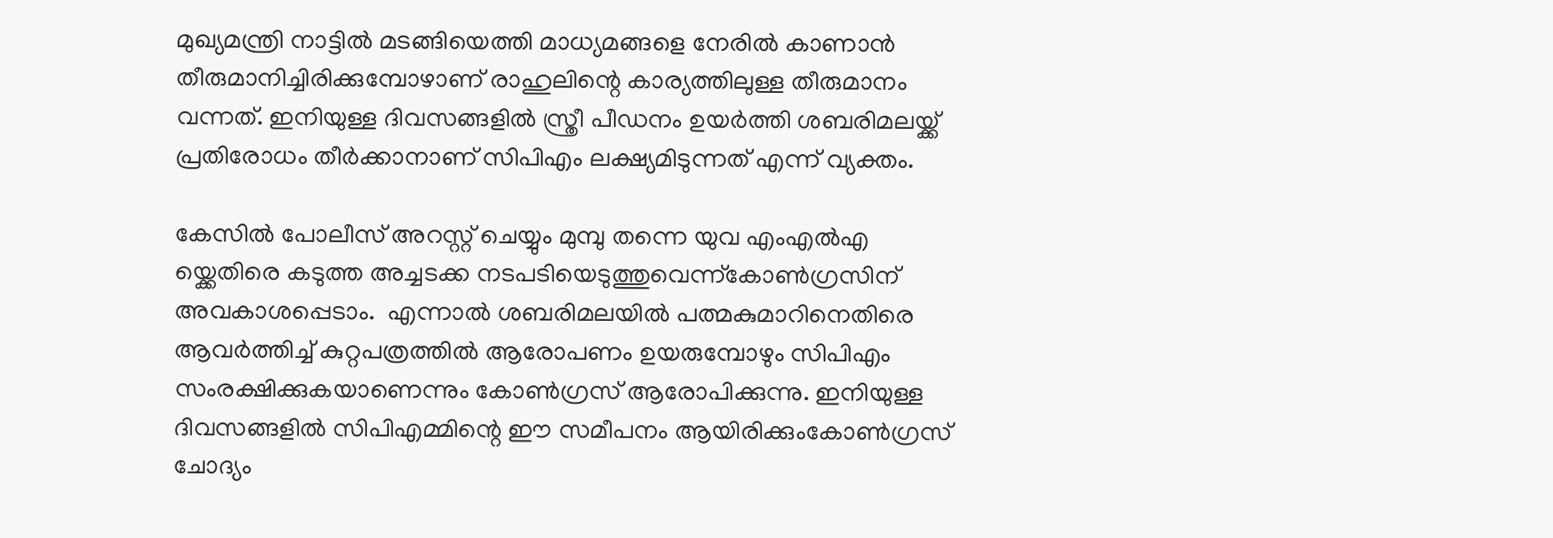മുഖ്യമന്ത്രി നാട്ടിൽ മടങ്ങിയെത്തി മാധ്യമങ്ങളെ നേരിൽ കാണാൻ തീരുമാനിച്ചിരിക്കുമ്പോഴാണ് രാഹുലിന്റെ കാര്യത്തിലുള്ള തീരുമാനം വന്നത്. ഇനിയുള്ള ദിവസങ്ങളിൽ സ്ത്രീ പീഡനം ഉയർത്തി ശബരിമലയ്ക്ക് പ്രതിരോധം തീർക്കാനാണ് സിപിഎം ലക്ഷ്യമിടുന്നത് എന്ന് വ്യക്തം.

കേസിൽ പോലീസ് അറസ്റ്റ് ചെയ്യും മുമ്പു തന്നെ യുവ എംഎൽഎ യ്ക്കെതിരെ കടുത്ത അച്ചടക്ക നടപടിയെടുത്തുവെന്ന്കോൺഗ്രസിന് അവകാശപ്പെടാം.  എന്നാൽ ശബരിമലയിൽ പത്മകുമാറിനെതിരെ ആവർത്തിച്ച് കുറ്റപത്രത്തിൽ ആരോപണം ഉയരുമ്പോഴും സിപിഎം സംരക്ഷിക്കുകയാണെന്നും കോൺഗ്രസ് ആരോപിക്കുന്നു. ഇനിയുള്ള ദിവസങ്ങളിൽ സിപിഎമ്മിന്റെ ഈ സമീപനം ആയിരിക്കുംകോൺഗ്രസ് ചോദ്യം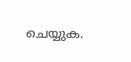ചെയ്യുക.